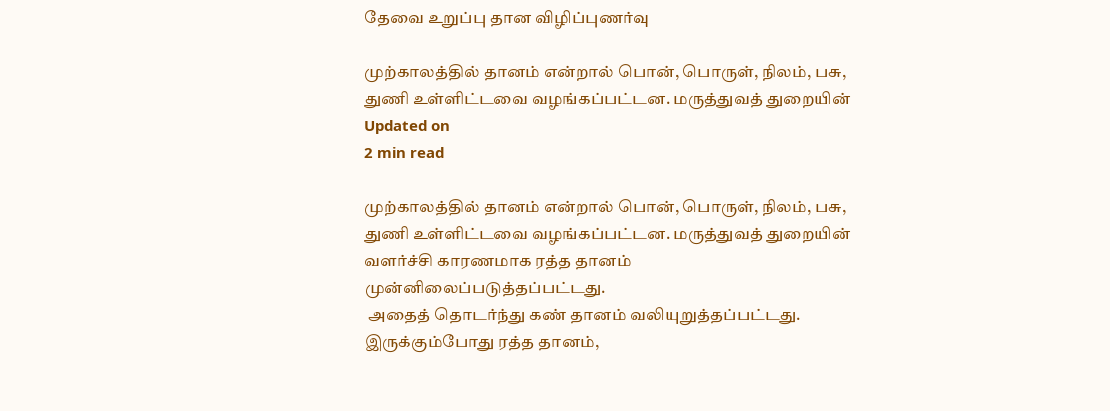தேவை உறுப்பு தான விழிப்புணர்வு

முற்காலத்தில் தானம் என்றால் பொன், பொருள், நிலம், பசு, துணி உள்ளிட்டவை வழங்கப்பட்டன. மருத்துவத் துறையின்
Updated on
2 min read

முற்காலத்தில் தானம் என்றால் பொன், பொருள், நிலம், பசு, துணி உள்ளிட்டவை வழங்கப்பட்டன. மருத்துவத் துறையின் வளர்ச்சி காரணமாக ரத்த தானம் முன்னிலைப்படுத்தப்பட்டது.
 அதைத் தொடர்ந்து கண் தானம் வலியுறுத்தப்பட்டது. இருக்கும்போது ரத்த தானம்,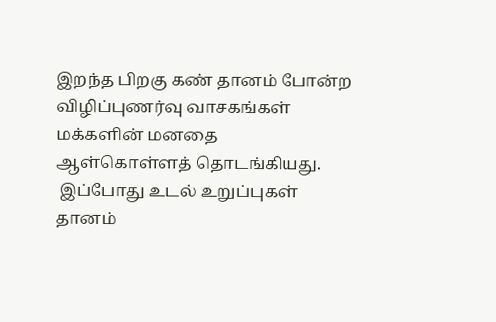இறந்த பிறகு கண் தானம் போன்ற விழிப்புணர்வு வாசகங்கள் மக்களின் மனதை ஆள்கொள்ளத் தொடங்கியது.
 இப்போது உடல் உறுப்புகள் தானம்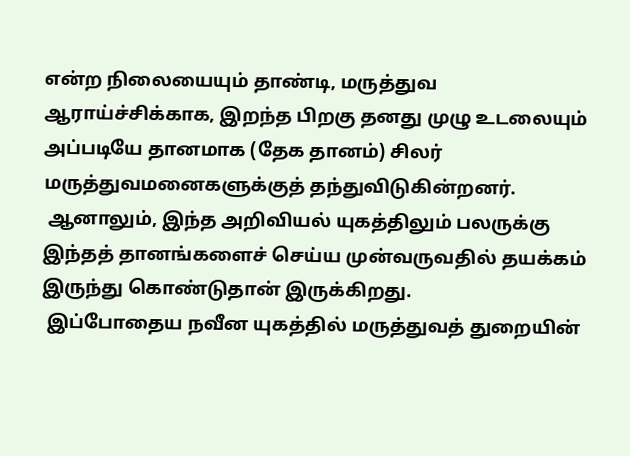என்ற நிலையையும் தாண்டி, மருத்துவ ஆராய்ச்சிக்காக, இறந்த பிறகு தனது முழு உடலையும் அப்படியே தானமாக (தேக தானம்) சிலர் மருத்துவமனைகளுக்குத் தந்துவிடுகின்றனர்.
 ஆனாலும், இந்த அறிவியல் யுகத்திலும் பலருக்கு இந்தத் தானங்களைச் செய்ய முன்வருவதில் தயக்கம் இருந்து கொண்டுதான் இருக்கிறது.
 இப்போதைய நவீன யுகத்தில் மருத்துவத் துறையின்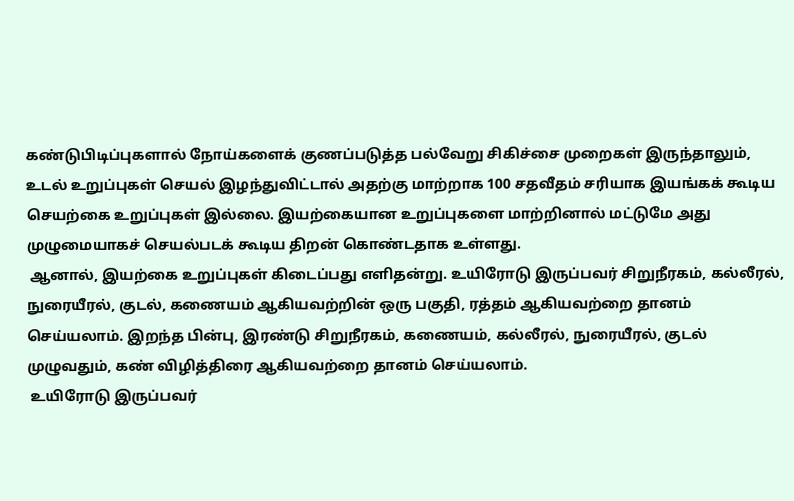கண்டுபிடிப்புகளால் நோய்களைக் குணப்படுத்த பல்வேறு சிகிச்சை முறைகள் இருந்தாலும், உடல் உறுப்புகள் செயல் இழந்துவிட்டால் அதற்கு மாற்றாக 100 சதவீதம் சரியாக இயங்கக் கூடிய செயற்கை உறுப்புகள் இல்லை. இயற்கையான உறுப்புகளை மாற்றினால் மட்டுமே அது முழுமையாகச் செயல்படக் கூடிய திறன் கொண்டதாக உள்ளது.
 ஆனால், இயற்கை உறுப்புகள் கிடைப்பது எளிதன்று. உயிரோடு இருப்பவர் சிறுநீரகம், கல்லீரல், நுரையீரல், குடல், கணையம் ஆகியவற்றின் ஒரு பகுதி, ரத்தம் ஆகியவற்றை தானம் செய்யலாம். இறந்த பின்பு, இரண்டு சிறுநீரகம், கணையம், கல்லீரல், நுரையீரல், குடல் முழுவதும், கண் விழித்திரை ஆகியவற்றை தானம் செய்யலாம்.
 உயிரோடு இருப்பவர்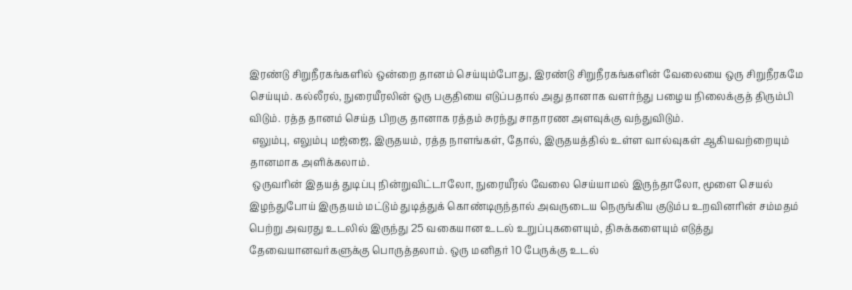இரண்டு சிறுநீரகங்களில் ஒன்றை தானம் செய்யும்போது, இரண்டு சிறுநீரகங்களின் வேலையை ஒரு சிறுநீரகமே செய்யும். கல்லீரல், நுரையீரலின் ஒரு பகுதியை எடுப்பதால் அது தானாக வளர்ந்து பழைய நிலைக்குத் திரும்பி விடும். ரத்த தானம் செய்த பிறகு தானாக ரத்தம் சுரந்து சாதாரண அளவுக்கு வந்துவிடும்.
 எலும்பு, எலும்பு மஜ்ஜை, இருதயம், ரத்த நாளங்கள், தோல், இருதயத்தில் உள்ள வால்வுகள் ஆகியவற்றையும் தானமாக அளிக்கலாம்.
 ஒருவரின் இதயத் துடிப்பு நின்றுவிட்டாலோ, நுரையீரல் வேலை செய்யாமல் இருந்தாலோ, மூளை செயல் இழந்துபோய் இருதயம் மட்டும் துடித்துக் கொண்டிருந்தால் அவருடைய நெருங்கிய குடும்ப உறவினரின் சம்மதம் பெற்று அவரது உடலில் இருந்து 25 வகையான உடல் உறுப்புகளையும், திசுக்களையும் எடுத்து தேவையானவர்களுக்கு பொருத்தலாம். ஒரு மனிதர் 10 பேருக்கு உடல்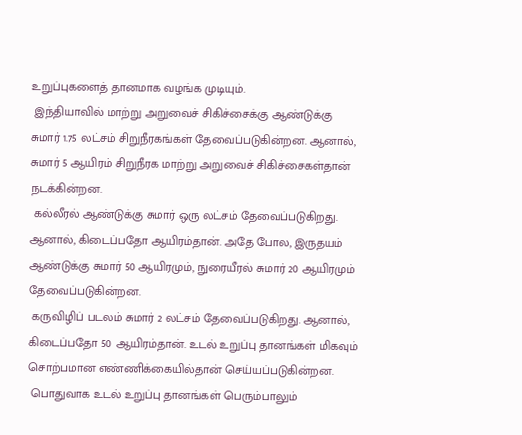உறுப்புகளைத் தானமாக வழங்க முடியும்.
 இந்தியாவில் மாற்று அறுவைச் சிகிச்சைக்கு ஆண்டுக்கு சுமார் 1.75 லட்சம் சிறுநீரகங்கள் தேவைப்படுகின்றன. ஆனால், சுமார் 5 ஆயிரம் சிறுநீரக மாற்று அறுவைச் சிகிச்சைகள்தான் நடக்கின்றன.
 கல்லீரல் ஆண்டுக்கு சுமார் ஒரு லட்சம் தேவைப்படுகிறது. ஆனால், கிடைப்பதோ ஆயிரம்தான். அதே போல, இருதயம் ஆண்டுக்கு சுமார் 50 ஆயிரமும், நுரையீரல் சுமார் 20 ஆயிரமும் தேவைப்படுகின்றன.
 கருவிழிப் படலம் சுமார் 2 லட்சம் தேவைப்படுகிறது. ஆனால், கிடைப்பதோ 50 ஆயிரம்தான். உடல் உறுப்பு தானங்கள் மிகவும் சொற்பமான எண்ணிக்கையில்தான் செய்யப்படுகின்றன.
 பொதுவாக உடல் உறுப்பு தானங்கள் பெரும்பாலும்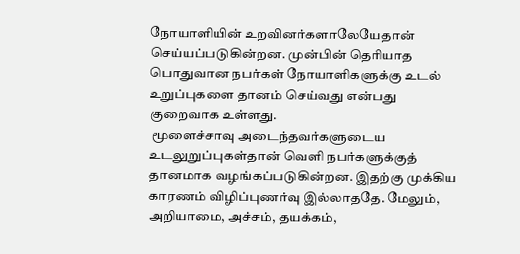நோயாளியின் உறவினர்களாலேயேதான் செய்யப்படுகின்றன. முன்பின் தெரியாத பொதுவான நபர்கள் நோயாளிகளுக்கு உடல் உறுப்புகளை தானம் செய்வது என்பது குறைவாக உள்ளது.
 மூளைச்சாவு அடைந்தவர்களுடைய உடலுறுப்புகள்தான் வெளி நபர்களுக்குத் தானமாக வழங்கப்படுகின்றன. இதற்கு முக்கிய காரணம் விழிப்புணர்வு இல்லாததே. மேலும், அறியாமை, அச்சம், தயக்கம்,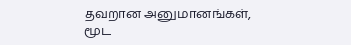தவறான அனுமானங்கள், மூட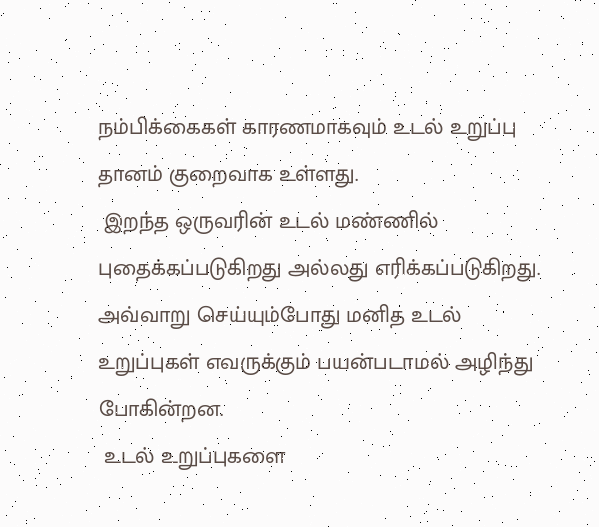நம்பிக்கைகள் காரணமாகவும் உடல் உறுப்பு தானம் குறைவாக உள்ளது.
 இறந்த ஒருவரின் உடல் மண்ணில் புதைக்கப்படுகிறது அல்லது எரிக்கப்படுகிறது. அவ்வாறு செய்யும்போது மனித உடல் உறுப்புகள் எவருக்கும் பயன்படாமல் அழிந்து போகின்றன.
 உடல் உறுப்புகளை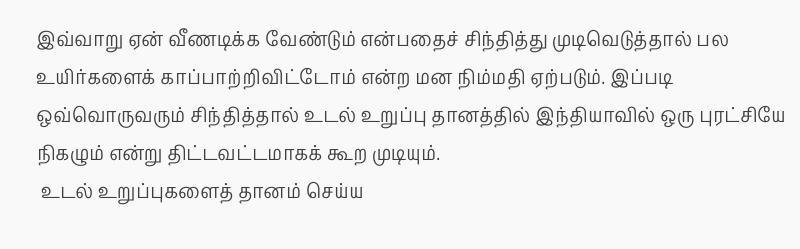இவ்வாறு ஏன் வீணடிக்க வேண்டும் என்பதைச் சிந்தித்து முடிவெடுத்தால் பல உயிர்களைக் காப்பாற்றிவிட்டோம் என்ற மன நிம்மதி ஏற்படும். இப்படி ஒவ்வொருவரும் சிந்தித்தால் உடல் உறுப்பு தானத்தில் இந்தியாவில் ஒரு புரட்சியே நிகழும் என்று திட்டவட்டமாகக் கூற முடியும்.
 உடல் உறுப்புகளைத் தானம் செய்ய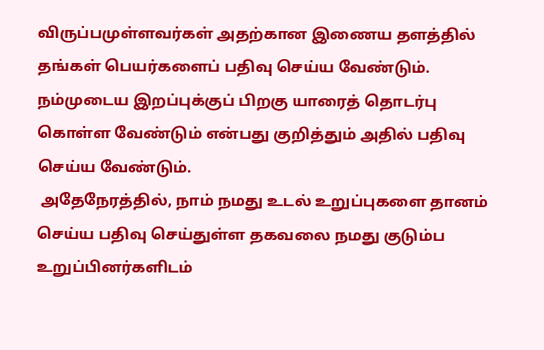விருப்பமுள்ளவர்கள் அதற்கான இணைய தளத்தில் தங்கள் பெயர்களைப் பதிவு செய்ய வேண்டும். நம்முடைய இறப்புக்குப் பிறகு யாரைத் தொடர்பு கொள்ள வேண்டும் என்பது குறித்தும் அதில் பதிவு செய்ய வேண்டும்.
 அதேநேரத்தில், நாம் நமது உடல் உறுப்புகளை தானம் செய்ய பதிவு செய்துள்ள தகவலை நமது குடும்ப உறுப்பினர்களிடம்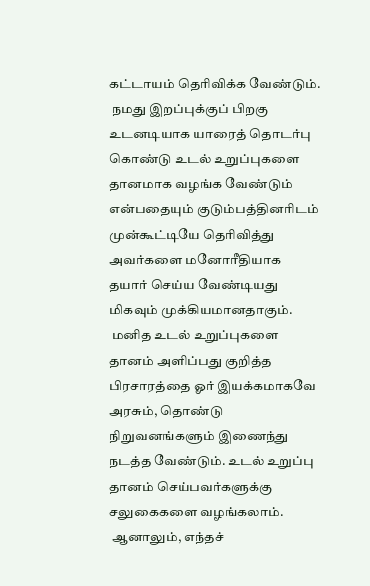கட்டாயம் தெரிவிக்க வேண்டும்.
 நமது இறப்புக்குப் பிறகு உடனடியாக யாரைத் தொடர்பு கொண்டு உடல் உறுப்புகளை தானமாக வழங்க வேண்டும் என்பதையும் குடும்பத்தினரிடம் முன்கூட்டியே தெரிவித்து அவர்களை மனோரீதியாக தயார் செய்ய வேண்டியது மிகவும் முக்கியமானதாகும்.
 மனித உடல் உறுப்புகளை தானம் அளிப்பது குறித்த பிரசாரத்தை ஓர் இயக்கமாகவே அரசும், தொண்டு நிறுவனங்களும் இணைந்து நடத்த வேண்டும். உடல் உறுப்பு தானம் செய்பவர்களுக்கு சலுகைகளை வழங்கலாம்.
 ஆனாலும், எந்தச்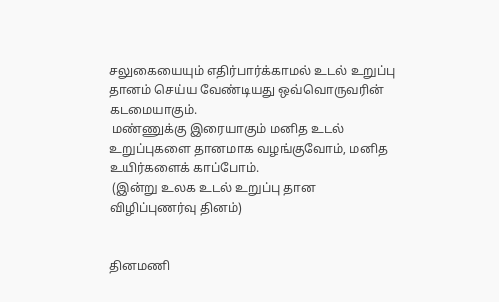சலுகையையும் எதிர்பார்க்காமல் உடல் உறுப்பு தானம் செய்ய வேண்டியது ஒவ்வொருவரின் கடமையாகும்.
 மண்ணுக்கு இரையாகும் மனித உடல் உறுப்புகளை தானமாக வழங்குவோம், மனித உயிர்களைக் காப்போம்.
 (இன்று உலக உடல் உறுப்பு தான விழிப்புணர்வு தினம்)


தினமணி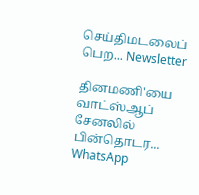செய்திமடலைப் பெற... Newsletter

தினமணி'யை வாட்ஸ்ஆப் சேனலில் பின்தொடர... WhatsApp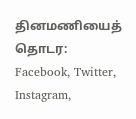தினமணியைத் தொடர: Facebook, Twitter, Instagram,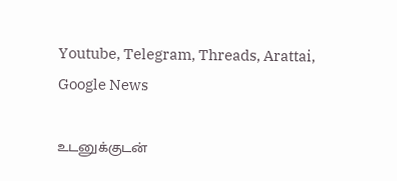Youtube, Telegram, Threads, Arattai, Google News

உடனுக்குடன்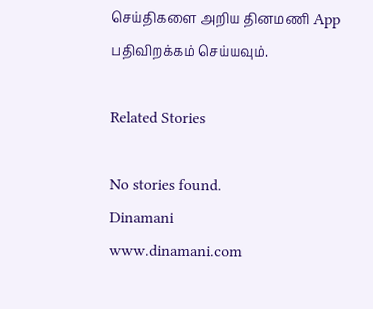செய்திகளை அறிய தினமணி App பதிவிறக்கம் செய்யவும்.

Related Stories

No stories found.
Dinamani
www.dinamani.com